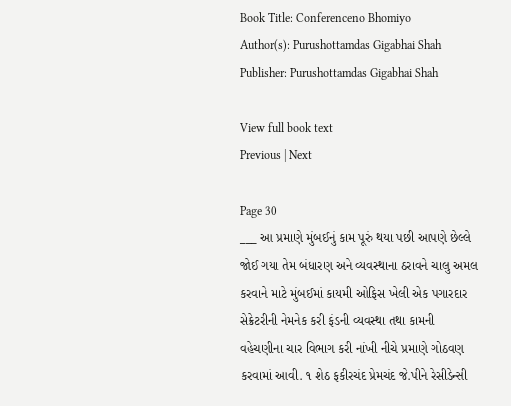Book Title: Conferenceno Bhomiyo
Author(s): Purushottamdas Gigabhai Shah
Publisher: Purushottamdas Gigabhai Shah

View full book text
Previous | Next

Page 30
___ આ પ્રમાણે મુંબઈનું કામ પૂરું થયા પછી આપણે છેલ્લે જોઈ ગયા તેમ બંધારણ અને વ્યવસ્થાના ઠરાવને ચાલુ અમલ કરવાને માટે મુંબઈમાં કાયમી ઓફિસ ખેલી એક પગારદાર સેક્રેટરીની નેમનેક કરી ફંડની વ્યવસ્થા તથા કામની વહેચણીના ચાર વિભાગ કરી નાંખી નીચે પ્રમાણે ગોઠવણ કરવામાં આવી. ૧ શેઠ ફકીરચંદ પ્રેમચંદ જે.પીને રેસીડેન્સી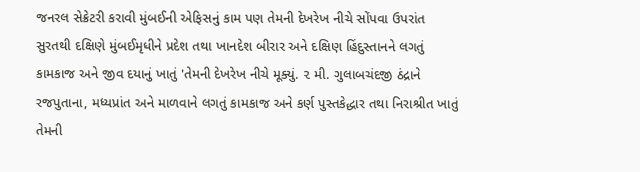જનરલ સેક્રેટરી કરાવી મુંબઈની એફિસનું કામ પણ તેમની દેખરેખ નીચે સોંપવા ઉપરાંત સુરતથી દક્ષિણે મુંબઈમૃધીને પ્રદેશ તથા ખાનદેશ બીરાર અને દક્ષિણ હિંદુસ્તાનને લગતું કામકાજ અને જીવ દયાનું ખાતું 'તેમની દેખરેખ નીચે મૂક્યું. ૨ મી. ગુલાબચંદજી ઠંદ્રાને રજપુતાના, મધ્યપ્રાંત અને માળવાને લગતું કામકાજ અને કર્ણ પુસ્તકેદ્ધાર તથા નિરાશ્રીત ખાતું તેમની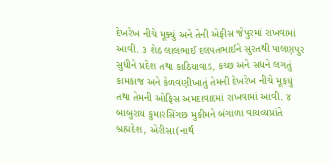દેખરેખ નીચે મૂક્યું અને તેની એફીસ જેપુરમાં રાખવામાં આવી. ૩ શેઠ લાલભાઈ દલપતભાઈને સુરતથી પાલણપુર સુધીને પ્રદેશ તથા કાઠિયાવાડ, કચ્છ અને સધને લગતું કામકાજ અને કેળવણીખાતું તેમની દેખરેખ નીચે મૂકયું તથા તેમની ઓફિસ અમદાવાદમાં રાખવામાં આવી. ૪ બાબુરાય કુમારસિંગછ મુકીમને બંગાળા વાયવ્યપ્રાંતે બ્રહ્મદેશ, એરીસા(નાર્થ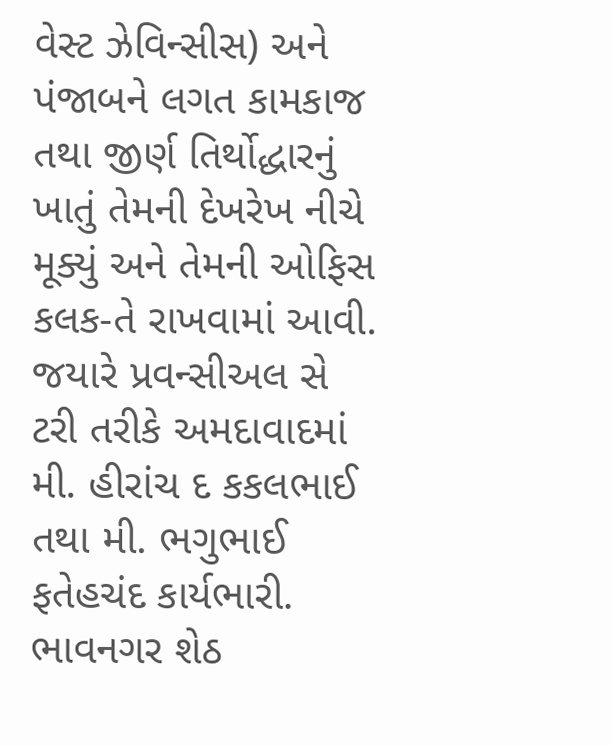વેસ્ટ ઝેવિન્સીસ) અને પંજાબને લગત કામકાજ તથા જીર્ણ તિર્થોદ્ધારનું ખાતું તેમની દેખરેખ નીચે મૂક્યું અને તેમની ઓફિસ કલક-તે રાખવામાં આવી. જયારે પ્રવન્સીઅલ સે ટરી તરીકે અમદાવાદમાં મી. હીરાંચ દ કકલભાઈ તથા મી. ભગુભાઈ ફતેહચંદ કાર્યભારી. ભાવનગર શેઠ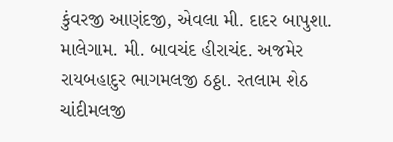કુંવરજી આણંદજી, એવલા મી. દાદર બાપુશા. માલેગામ. મી. બાવચંદ હીરાચંદ. અજમેર રાયબહાદુર ભાગમલજી ઠઠ્ઠા. રતલામ શેઠ ચાંદીમલજી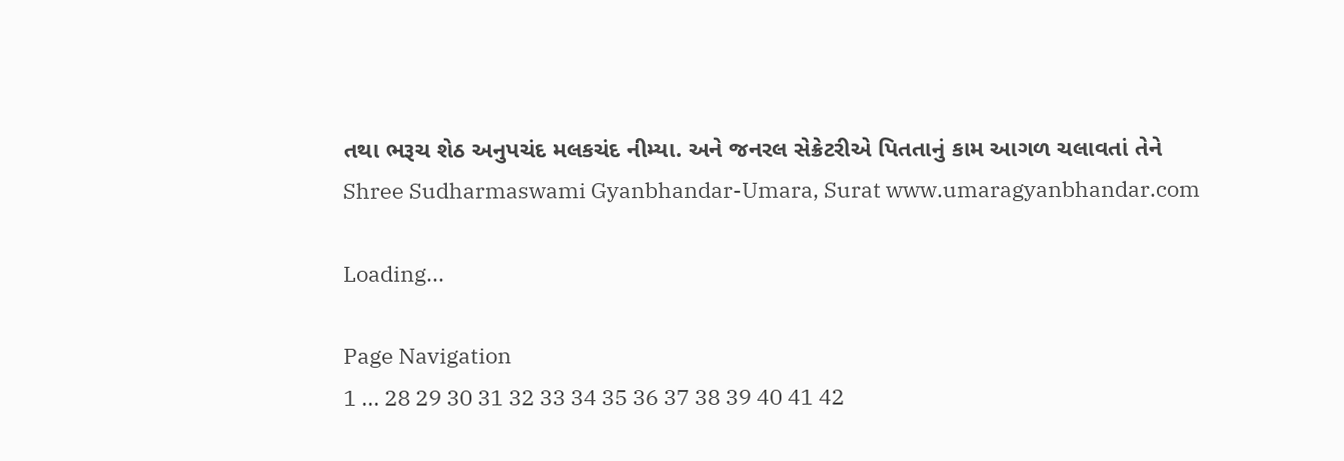તથા ભરૂચ શેઠ અનુપચંદ મલકચંદ નીમ્યા. અને જનરલ સેક્રેટરીએ પિતતાનું કામ આગળ ચલાવતાં તેને Shree Sudharmaswami Gyanbhandar-Umara, Surat www.umaragyanbhandar.com

Loading...

Page Navigation
1 ... 28 29 30 31 32 33 34 35 36 37 38 39 40 41 42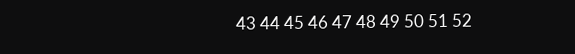43 44 45 46 47 48 49 50 51 52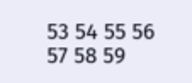53 54 55 56 57 58 59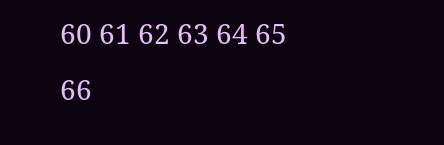60 61 62 63 64 65 66